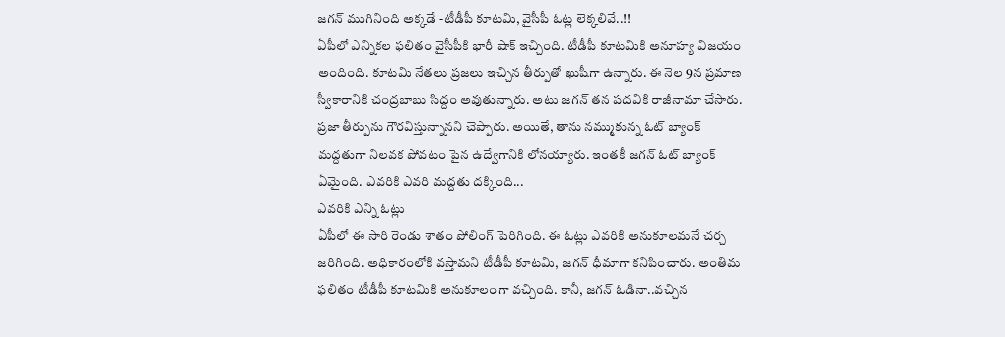జగన్ ముగినింది అక్కడే -టీడీపీ కూటమి, వైసీపీ ఓట్ల లెక్కలివే..!!
ఏపీలో ఎన్నికల ఫలితం వైసీపీకి భారీ షాక్ ఇచ్చింది. టీడీపీ కూటమికి అనూహ్య విజయం అందింది. కూటమి నేతలు ప్రజలు ఇచ్చిన తీర్పుతో ఖుషీగా ఉన్నారు. ఈ నెల 9న ప్రమాణ స్వీకారానికి చంద్రబాబు సిద్దం అవుతున్నారు. అటు జగన్ తన పదవికి రాజీనామా చేసారు. ప్రజా తీర్పును గౌరవిస్తున్నానని చెప్పారు. అయితే, తాను నమ్ముకున్న ఓట్ బ్యాంక్ మద్దతుగా నిలవక పోవటం పైన ఉద్వేగానికి లోనయ్యారు. ఇంతకీ జగన్ ఓట్ బ్యాంక్ ఏమైంది. ఎవరికి ఎవరి మద్దతు దక్కింది...
ఎవరికి ఎన్ని ఓట్లు
ఏపీలో ఈ సారి రెండు శాతం పోలింగ్ పెరిగింది. ఈ ఓట్లు ఎవరికి అనుకూలమనే చర్చ జరిగింది. అధికారంలోకి వస్తామని టీడీపీ కూటమి, జగన్ ధీమాగా కనిపించారు. అంతిమ ఫలితం టీడీపీ కూటమికి అనుకూలంగా వచ్చింది. కానీ, జగన్ ఓడినా..వచ్చిన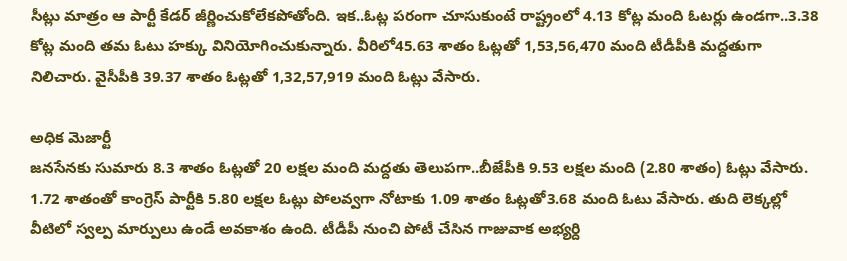సీట్లు మాత్రం ఆ పార్టీ కేడర్ జీర్ణించుకోలేకపోతోంది. ఇక..ఓట్ల పరంగా చూసుకుంటే రాష్ట్రంలో 4.13 కోట్ల మంది ఓటర్లు ఉండగా..3.38 కోట్ల మంది తమ ఓటు హక్కు వినియోగించుకున్నారు. వీరిలో45.63 శాతం ఓట్లతో 1,53,56,470 మంది టీడీపీకి మద్దతుగా నిలిచారు. వైసీపీకి 39.37 శాతం ఓట్లతో 1,32,57,919 మంది ఓట్లు వేసారు.

అధిక మెజార్టీ
జనసేనకు సుమారు 8.3 శాతం ఓట్లతో 20 లక్షల మంది మద్దతు తెలుపగా..బీజేపీకి 9.53 లక్షల మంది (2.80 శాతం) ఓట్లు వేసారు. 1.72 శాతంతో కాంగ్రెస్ పార్టీకి 5.80 లక్షల ఓట్లు పోలవ్వగా నోటాకు 1.09 శాతం ఓట్లతో3.68 మంది ఓటు వేసారు. తుది లెక్కల్లో వీటిలో స్వల్ప మార్పులు ఉండే అవకాశం ఉంది. టీడీపీ నుంచి పోటీ చేసిన గాజువాక అభ్యర్ది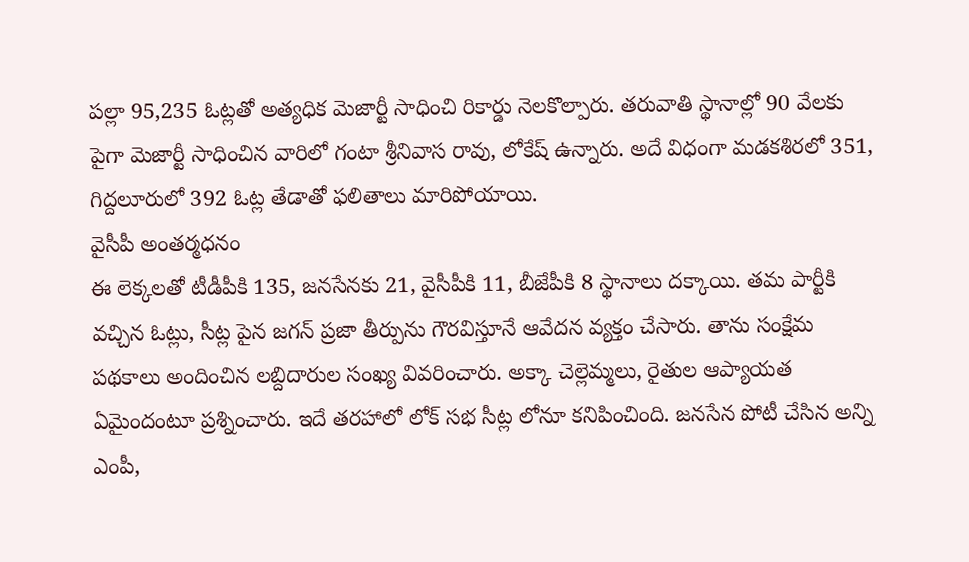పల్లా 95,235 ఓట్లతో అత్యధిక మెజార్టీ సాధించి రికార్డు నెలకొల్పారు. తరువాతి స్థానాల్లో 90 వేలకు పైగా మెజార్టీ సాధించిన వారిలో గంటా శ్రీనివాస రావు, లోకేష్ ఉన్నారు. అదే విధంగా మడకశిరలో 351, గిద్దలూరులో 392 ఓట్ల తేడాతో ఫలితాలు మారిపోయాయి.
వైసీపీ అంతర్మధనం
ఈ లెక్కలతో టీడీపీకి 135, జనసేనకు 21, వైసీపీకి 11, బీజేపీకి 8 స్థానాలు దక్కాయి. తమ పార్టీకి వచ్చిన ఓట్లు, సీట్ల పైన జగన్ ప్రజా తీర్పును గౌరవిస్తూనే ఆవేదన వ్యక్తం చేసారు. తాను సంక్షేమ పథకాలు అందించిన లబ్దిదారుల సంఖ్య వివరించారు. అక్కా చెల్లెమ్మలు, రైతుల ఆప్యాయత ఏమైందంటూ ప్రశ్నించారు. ఇదే తరహాలో లోక్ సభ సీట్ల లోనూ కనిపించింది. జనసేన పోటీ చేసిన అన్ని ఎంపీ,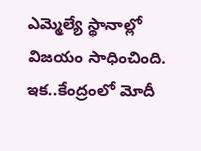ఎమ్మెల్యే స్థానాల్లో విజయం సాధించింది. ఇక..కేంద్రంలో మోదీ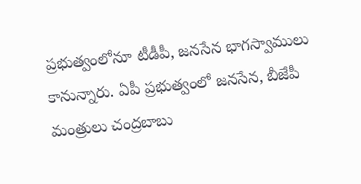ప్రభుత్వంలోనూ టీడీపీ, జనసేన భాగస్వాములు కానున్నారు. ఏపీ ప్రభుత్వంలో జనసేన, బీజేపీ మంత్రులు చంద్రబాబు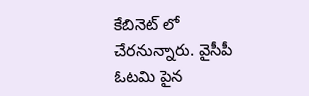కేబినెట్ లో చేరనున్నారు. వైసీపీ ఓటమి పైన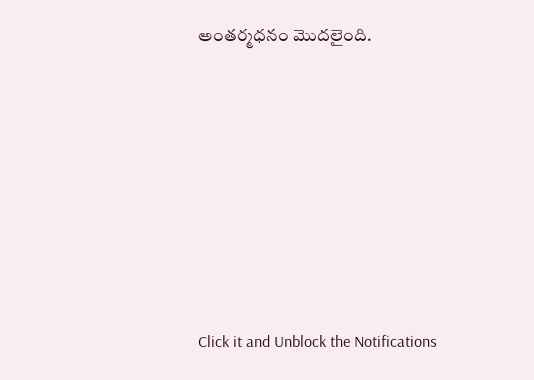అంతర్మధనం మొదలైంది.












Click it and Unblock the Notifications